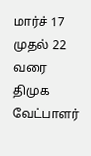மார்ச் 17 முதல் 22 வரை திமுக வேட்பாளர்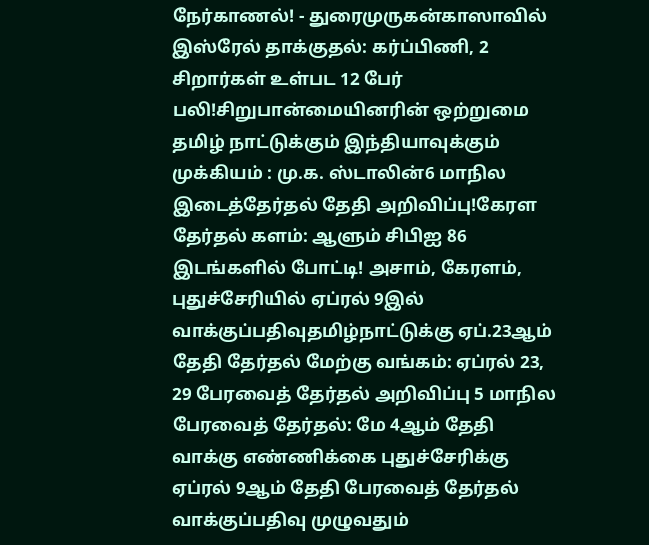நேர்காணல்! - துரைமுருகன்காஸாவில் இஸ்ரேல் தாக்குதல்: கர்ப்பிணி, 2 சிறார்கள் உள்பட 12 பேர் பலி!சிறுபான்மையினரின் ஒற்றுமை தமிழ் நாட்டுக்கும் இந்தியாவுக்கும் முக்கியம் : மு.க. ஸ்டாலின்6 மாநில இடைத்தேர்தல் தேதி அறிவிப்பு!கேரள தேர்தல் களம்: ஆளும் சிபிஐ 86 இடங்களில் போட்டி! அசாம், கேரளம், புதுச்சேரியில் ஏப்ரல் 9இல் வாக்குப்பதிவுதமிழ்நாட்டுக்கு ஏப்.23ஆம் தேதி தேர்தல் மேற்கு வங்கம்: ஏப்ரல் 23, 29 பேரவைத் தேர்தல் அறிவிப்பு 5 மாநில பேரவைத் தேர்தல்: மே 4ஆம் தேதி வாக்கு எண்ணிக்கை புதுச்சேரிக்கு ஏப்ரல் 9ஆம் தேதி பேரவைத் தேர்தல் வாக்குப்பதிவு முழுவதும்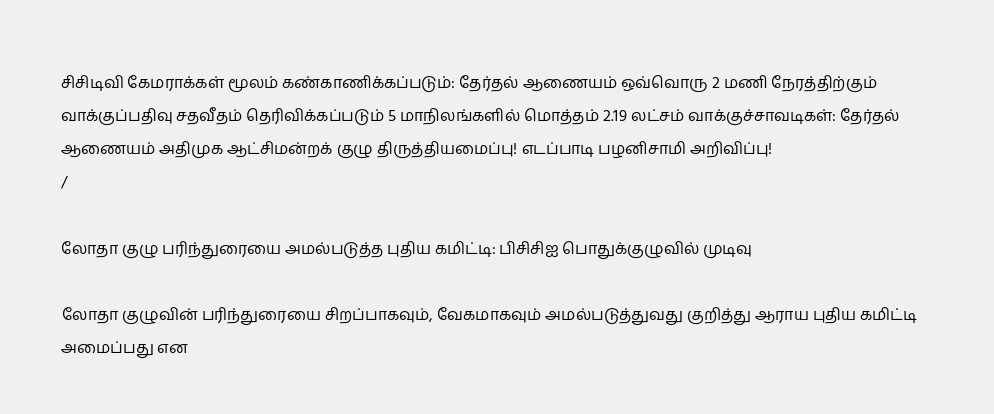சிசிடிவி கேமராக்கள் மூலம் கண்காணிக்கப்படும்: தேர்தல் ஆணையம் ஒவ்வொரு 2 மணி நேரத்திற்கும் வாக்குப்பதிவு சதவீதம் தெரிவிக்கப்படும் 5 மாநிலங்களில் மொத்தம் 2.19 லட்சம் வாக்குச்சாவடிகள்: தேர்தல் ஆணையம் அதிமுக ஆட்சிமன்றக் குழு திருத்தியமைப்பு! எடப்பாடி பழனிசாமி அறிவிப்பு!
/

லோதா குழு பரிந்துரையை அமல்படுத்த புதிய கமிட்டி: பிசிசிஐ பொதுக்குழுவில் முடிவு

லோதா குழுவின் பரிந்துரையை சிறப்பாகவும், வேகமாகவும் அமல்படுத்துவது குறித்து ஆராய புதிய கமிட்டி அமைப்பது என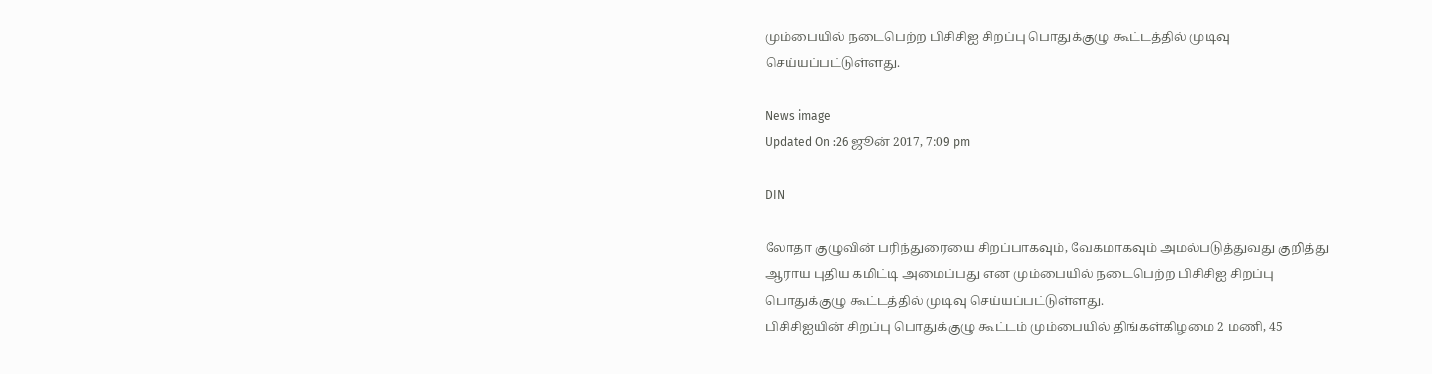மும்பையில் நடைபெற்ற பிசிசிஐ சிறப்பு பொதுக்குழு கூட்டத்தில் முடிவு செய்யப்பட்டுள்ளது.

News image
Updated On :26 ஜூன் 2017, 7:09 pm

DIN

லோதா குழுவின் பரிந்துரையை சிறப்பாகவும், வேகமாகவும் அமல்படுத்துவது குறித்து ஆராய புதிய கமிட்டி அமைப்பது என மும்பையில் நடைபெற்ற பிசிசிஐ சிறப்பு பொதுக்குழு கூட்டத்தில் முடிவு செய்யப்பட்டுள்ளது.
பிசிசிஐயின் சிறப்பு பொதுக்குழு கூட்டம் மும்பையில் திங்கள்கிழமை 2 மணி, 45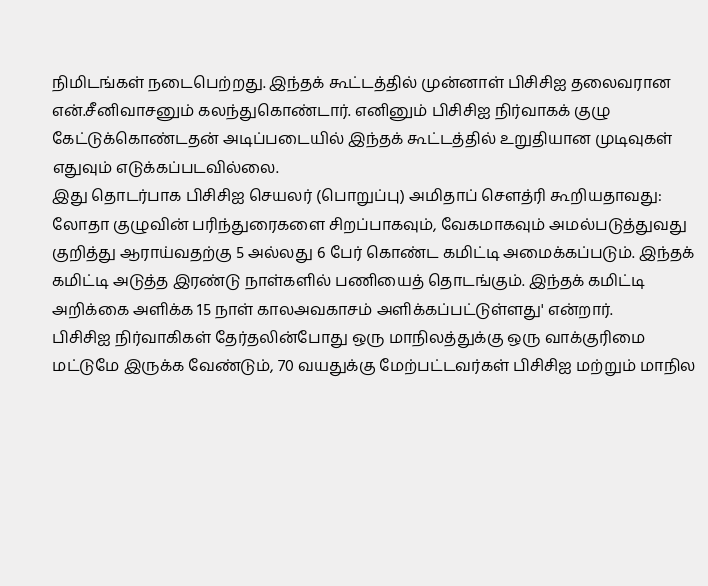நிமிடங்கள் நடைபெற்றது. இந்தக் கூட்டத்தில் முன்னாள் பிசிசிஐ தலைவரான என்.சீனிவாசனும் கலந்துகொண்டார். எனினும் பிசிசிஐ நிர்வாகக் குழு கேட்டுக்கொண்டதன் அடிப்படையில் இந்தக் கூட்டத்தில் உறுதியான முடிவுகள் எதுவும் எடுக்கப்படவில்லை.
இது தொடர்பாக பிசிசிஐ செயலர் (பொறுப்பு) அமிதாப் செளத்ரி கூறியதாவது: லோதா குழுவின் பரிந்துரைகளை சிறப்பாகவும், வேகமாகவும் அமல்படுத்துவது குறித்து ஆராய்வதற்கு 5 அல்லது 6 பேர் கொண்ட கமிட்டி அமைக்கப்படும். இந்தக் கமிட்டி அடுத்த இரண்டு நாள்களில் பணியைத் தொடங்கும். இந்தக் கமிட்டி அறிக்கை அளிக்க 15 நாள் காலஅவகாசம் அளிக்கப்பட்டுள்ளது' என்றார்.
பிசிசிஐ நிர்வாகிகள் தேர்தலின்போது ஒரு மாநிலத்துக்கு ஒரு வாக்குரிமை மட்டுமே இருக்க வேண்டும், 70 வயதுக்கு மேற்பட்டவர்கள் பிசிசிஐ மற்றும் மாநில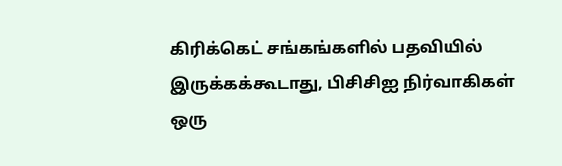கிரிக்கெட் சங்கங்களில் பதவியில் இருக்கக்கூடாது, பிசிசிஐ நிர்வாகிகள் ஒரு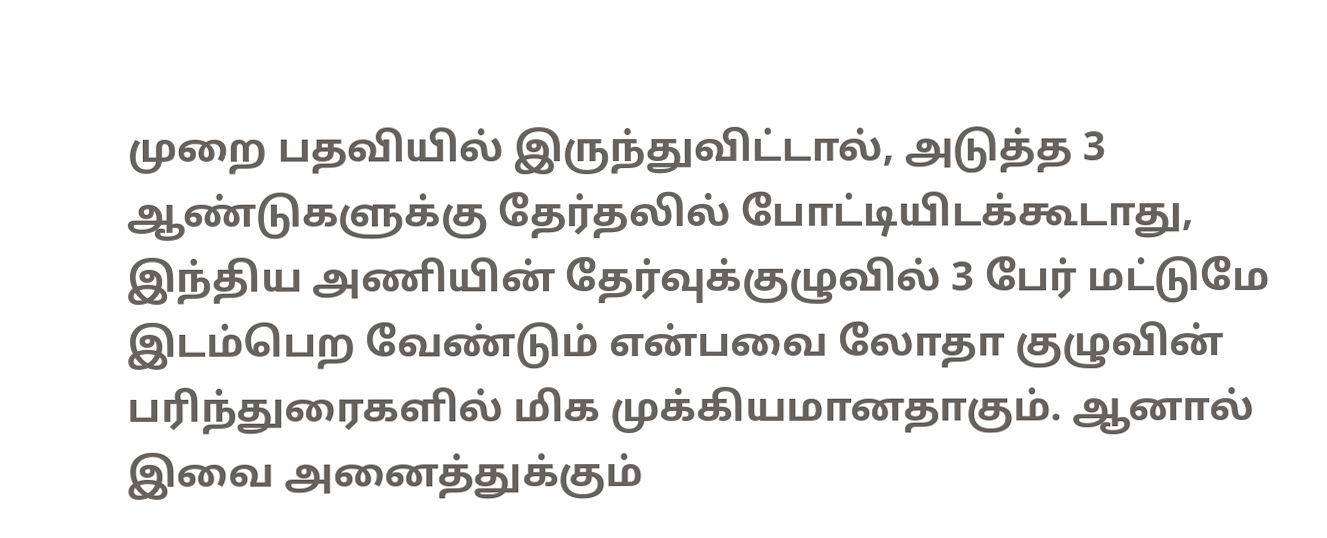முறை பதவியில் இருந்துவிட்டால், அடுத்த 3 ஆண்டுகளுக்கு தேர்தலில் போட்டியிடக்கூடாது, இந்திய அணியின் தேர்வுக்குழுவில் 3 பேர் மட்டுமே இடம்பெற வேண்டும் என்பவை லோதா குழுவின் பரிந்துரைகளில் மிக முக்கியமானதாகும். ஆனால் இவை அனைத்துக்கும்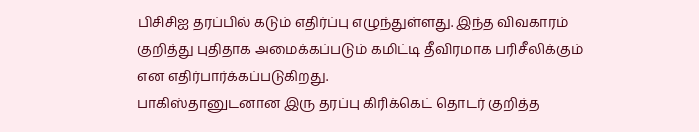பிசிசிஐ தரப்பில் கடும் எதிர்ப்பு எழுந்துள்ளது. இந்த விவகாரம் குறித்து புதிதாக அமைக்கப்படும் கமிட்டி தீவிரமாக பரிசீலிக்கும் என எதிர்பார்க்கப்படுகிறது.
பாகிஸ்தானுடனான இரு தரப்பு கிரிக்கெட் தொடர் குறித்த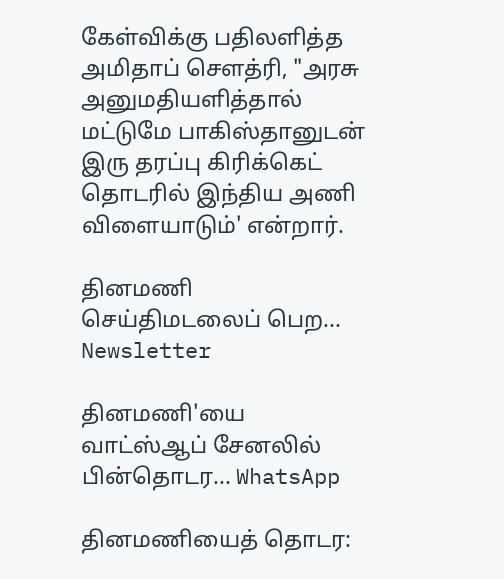கேள்விக்கு பதிலளித்த அமிதாப் செளத்ரி, "அரசு அனுமதியளித்தால் மட்டுமே பாகிஸ்தானுடன் இரு தரப்பு கிரிக்கெட் தொடரில் இந்திய அணி விளையாடும்' என்றார்.

தினமணி செய்திமடலைப் பெற... Newsletter

தினமணி'யை வாட்ஸ்ஆப் சேனலில் பின்தொடர... WhatsApp

தினமணியைத் தொடர: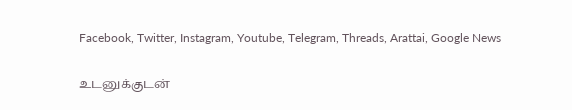Facebook, Twitter, Instagram, Youtube, Telegram, Threads, Arattai, Google News

உடனுக்குடன்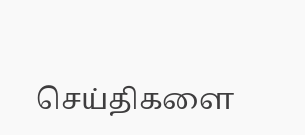செய்திகளை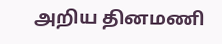அறிய தினமணி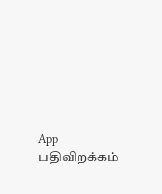App பதிவிறக்கம்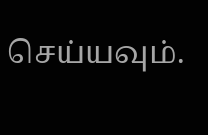செய்யவும்.